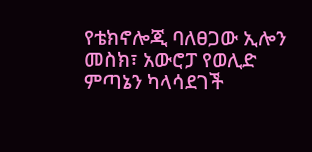የቴክኖሎጂ ባለፀጋው ኢሎን መስክ፣ አውሮፓ የወሊድ ምጣኔን ካላሳደገች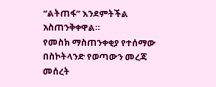“ልትጠፋ” እንደምትችል አስጠንቅቀዋል።
የመስክ ማስጠንቀቂያ የተሰማው በስኮትላንድ የወጣውን መረጃ መሰረት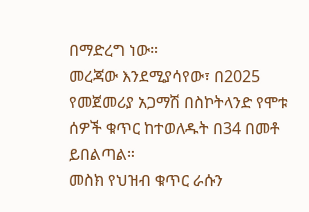በማድረግ ነው።
መረጃው እንደሚያሳየው፣ በ2025 የመጀመሪያ አጋማሽ በስኮትላንድ የሞቱ ሰዎች ቁጥር ከተወለዱት በ34 በመቶ ይበልጣል።
መስክ የህዝብ ቁጥር ራሱን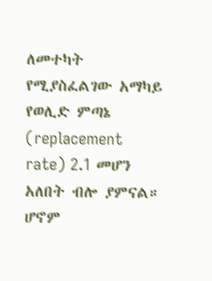ለመተካት የሚያስፈልገው አማካይ የወሊድ ምጣኔ (replacement rate) 2.1 መሆን አለበት ብሎ ያምናል።
ሆኖም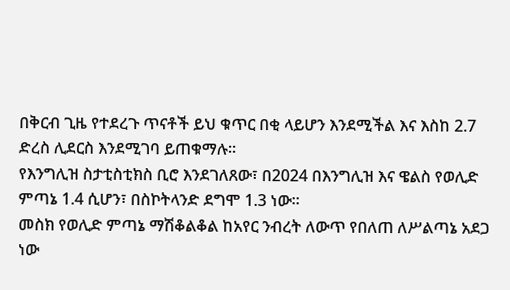በቅርብ ጊዜ የተደረጉ ጥናቶች ይህ ቁጥር በቂ ላይሆን እንደሚችል እና እስከ 2.7 ድረስ ሊደርስ እንደሚገባ ይጠቁማሉ።
የእንግሊዝ ስታቲስቲክስ ቢሮ እንደገለጸው፣ በ2024 በእንግሊዝ እና ዌልስ የወሊድ ምጣኔ 1.4 ሲሆን፣ በስኮትላንድ ደግሞ 1.3 ነው።
መስክ የወሊድ ምጣኔ ማሽቆልቆል ከአየር ንብረት ለውጥ የበለጠ ለሥልጣኔ አደጋ ነው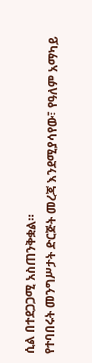ሲል በተደጋጋሚ አስጠንቅቋል።
የተባበሩት መንግሥታት ድርጅት መረጃ እንደሚያሳየው፣ የዓለም አማካይ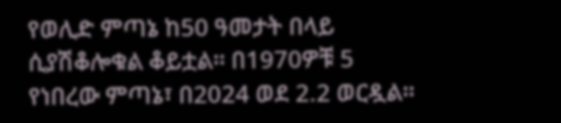የወሊድ ምጣኔ ከ50 ዓመታት በላይ ሲያሽቆሎቁል ቆይቷል። በ1970ዎቹ 5 የነበረው ምጣኔ፣ በ2024 ወደ 2.2 ወርዷል።